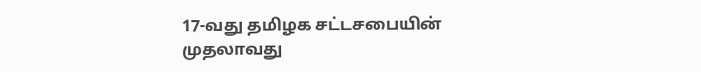17-வது தமிழக சட்டசபையின் முதலாவது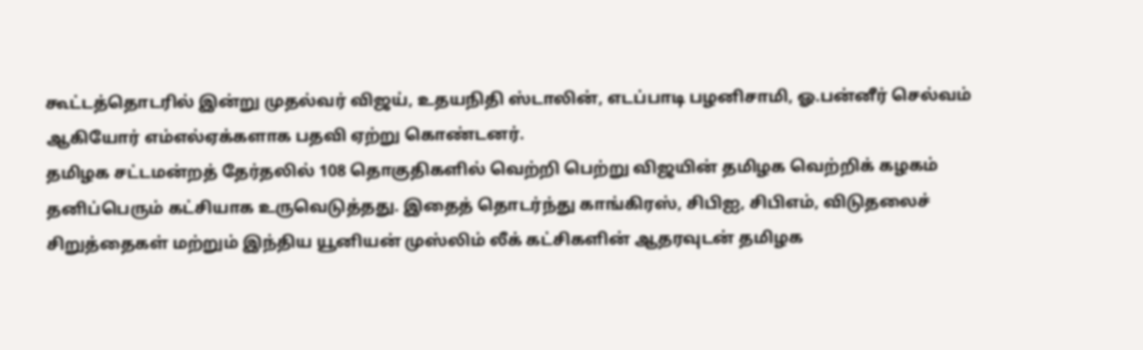கூட்டத்தொடரில் இன்று முதல்வர் விஜய், உதயநிதி ஸ்டாலின், எடப்பாடி பழனிசாமி, ஓ.பன்னீர் செல்வம் ஆகியோர் எம்எல்ஏக்களாக பதவி ஏற்று கொண்டனர்.
தமிழக சட்டமன்றத் தேர்தலில் 108 தொகுதிகளில் வெற்றி பெற்று விஜயின் தமிழக வெற்றிக் கழகம் தனிப்பெரும் கட்சியாக உருவெடுத்தது. இதைத் தொடர்ந்து காங்கிரஸ், சிபிஐ, சிபிஎம், விடுதலைச் சிறுத்தைகள் மற்றும் இந்திய யூனியன் முஸ்லிம் லீக் கட்சிகளின் ஆதரவுடன் தமிழக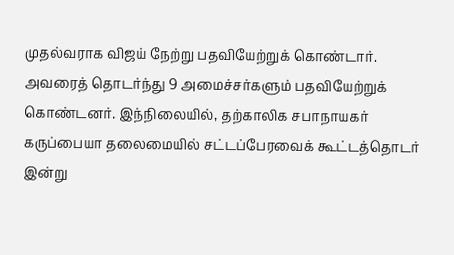முதல்வராக விஜய் நேற்று பதவியேற்றுக் கொண்டார்.
அவரைத் தொடர்ந்து 9 அமைச்சர்களும் பதவியேற்றுக் கொண்டனர். இந்நிலையில், தற்காலிக சபாநாயகர் கருப்பையா தலைமையில் சட்டப்பேரவைக் கூட்டத்தொடர் இன்று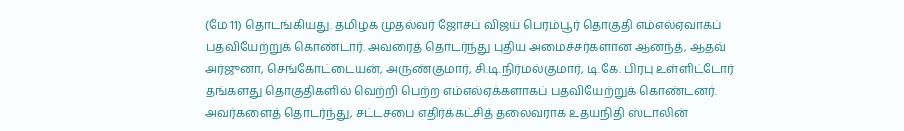(மே 11) தொடங்கியது. தமிழக முதல்வர் ஜோசப் விஜய் பெரம்பூர் தொகுதி எம்எல்ஏவாகப் பதவியேற்றுக் கொண்டார். அவரைத் தொடர்ந்து புதிய அமைச்சர்களான ஆனந்த், ஆதவ் அர்ஜுனா, செங்கோட்டையன், அருண்குமார், சி.டி.நிர்மல்குமார், டி.கே. பிரபு உள்ளிட்டோர் தங்களது தொகுதிகளில் வெற்றி பெற்ற எம்எல்ஏக்களாகப் பதவியேற்றுக் கொண்டனர்.
அவர்களைத் தொடர்ந்து, சட்டசபை எதிர்க்கட்சித் தலைவராக உதயநிதி ஸ்டாலின்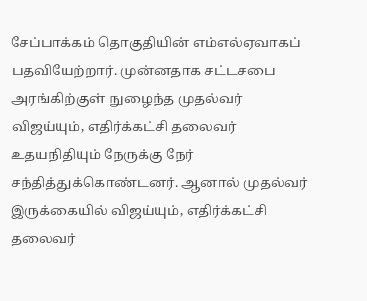சேப்பாக்கம் தொகுதியின் எம்எல்ஏவாகப் பதவியேற்றார். முன்னதாக சட்டசபை அரங்கிற்குள் நுழைந்த முதல்வர் விஜய்யும், எதிர்க்கட்சி தலைவர் உதயநிதியும் நேருக்கு நேர் சந்தித்துக்கொண்டனர். ஆனால் முதல்வர் இருக்கையில் விஜய்யும், எதிர்க்கட்சி தலைவர்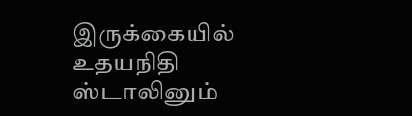இருக்கையில் உதயநிதி ஸ்டாலினும்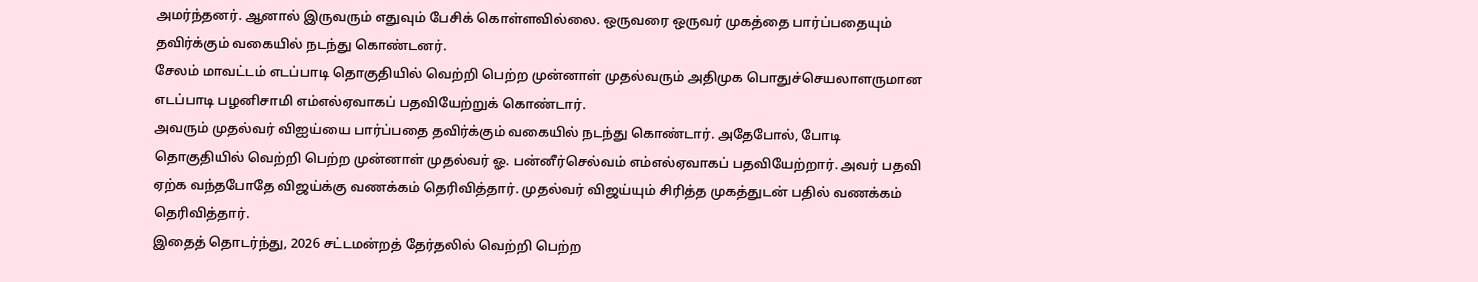அமர்ந்தனர். ஆனால் இருவரும் எதுவும் பேசிக் கொள்ளவில்லை. ஒருவரை ஒருவர் முகத்தை பார்ப்பதையும் தவிர்க்கும் வகையில் நடந்து கொண்டனர்.
சேலம் மாவட்டம் எடப்பாடி தொகுதியில் வெற்றி பெற்ற முன்னாள் முதல்வரும் அதிமுக பொதுச்செயலாளருமான எடப்பாடி பழனிசாமி எம்எல்ஏவாகப் பதவியேற்றுக் கொண்டார்.
அவரும் முதல்வர் விஐய்யை பார்ப்பதை தவிர்க்கும் வகையில் நடந்து கொண்டார். அதேபோல், போடி தொகுதியில் வெற்றி பெற்ற முன்னாள் முதல்வர் ஓ. பன்னீர்செல்வம் எம்எல்ஏவாகப் பதவியேற்றார். அவர் பதவி ஏற்க வந்தபோதே விஜய்க்கு வணக்கம் தெரிவித்தார். முதல்வர் விஜய்யும் சிரித்த முகத்துடன் பதில் வணக்கம் தெரிவித்தார்.
இதைத் தொடர்ந்து, 2026 சட்டமன்றத் தேர்தலில் வெற்றி பெற்ற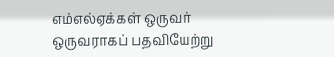எம்எல்ஏக்கள் ஒருவர் ஒருவராகப் பதவியேற்று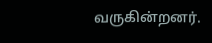வருகின்றனர்.